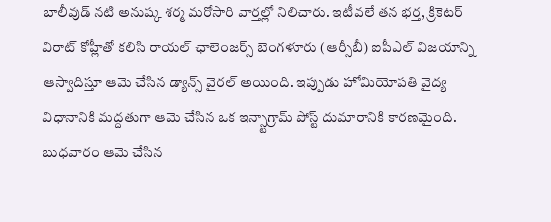బాలీవుడ్ నటి అనుష్క శర్మ మరోసారి వార్తల్లో నిలిచారు. ఇటీవలే తన భర్త, క్రికెటర్ విరాట్ కోహ్లీతో కలిసి రాయల్ ఛాలెంజర్స్ బెంగళూరు (ఆర్సీబీ) ఐపీఎల్ విజయాన్ని ఆస్వాదిస్తూ ఆమె చేసిన డ్యాన్స్ వైరల్ అయింది. ఇప్పుడు హోమియోపతి వైద్య విధానానికి మద్దతుగా ఆమె చేసిన ఒక ఇన్స్టాగ్రామ్ పోస్ట్ దుమారానికి కారణమైంది. బుధవారం ఆమె చేసిన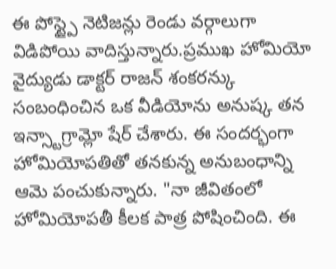ఈ పోస్ట్పై నెటిజన్లు రెండు వర్గాలుగా విడిపోయి వాదిస్తున్నారు.ప్రముఖ హోమియో వైద్యుడు డాక్టర్ రాజన్ శంకరన్కు సంబంధించిన ఒక వీడియోను అనుష్క తన ఇన్స్టాగ్రామ్లో షేర్ చేశారు. ఈ సందర్భంగా హోమియోపతితో తనకున్న అనుబంధాన్ని ఆమె పంచుకున్నారు. "నా జీవితంలో హోమియోపతీ కీలక పాత్ర పోషించింది. ఈ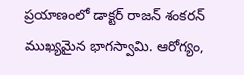ప్రయాణంలో డాక్టర్ రాజన్ శంకరన్ ముఖ్యమైన భాగస్వామి. ఆరోగ్యం,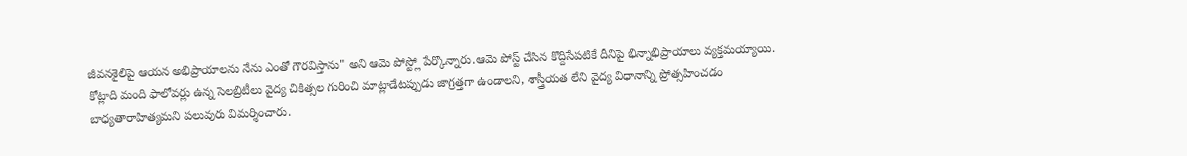జీవనశైలిపై ఆయన అభిప్రాయాలను నేను ఎంతో గౌరవిస్తాను" అని ఆమె పోస్ట్లో పేర్కొన్నారు.ఆమె పోస్ట్ చేసిన కొద్దిసేపటికే దీనిపై భిన్నాభిప్రాయాలు వ్యక్తమయ్యాయి. కోట్లాది మంది ఫాలోవర్లు ఉన్న సెలబ్రిటీలు వైద్య చికిత్సల గురించి మాట్లాడేటప్పుడు జాగ్రత్తగా ఉండాలని, శాస్త్రీయత లేని వైద్య విధానాన్ని ప్రోత్సహించడం బాధ్యతారాహిత్యమని పలువురు విమర్శించారు.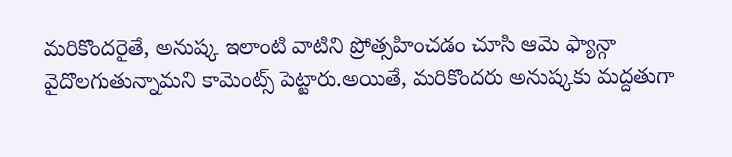మరికొందరైతే, అనుష్క ఇలాంటి వాటిని ప్రోత్సహించడం చూసి ఆమె ఫ్యాన్గా వైదొలగుతున్నామని కామెంట్స్ పెట్టారు.అయితే, మరికొందరు అనుష్కకు మద్దతుగా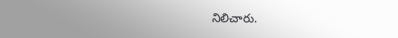నిలిచారు.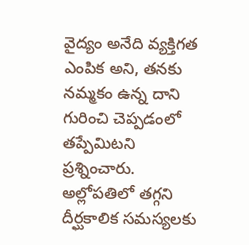వైద్యం అనేది వ్యక్తిగత ఎంపిక అని, తనకు నమ్మకం ఉన్న దాని గురించి చెప్పడంలో తప్పేమిటని ప్రశ్నించారు. అల్లోపతిలో తగ్గని దీర్ఘకాలిక సమస్యలకు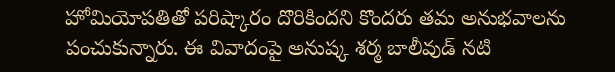హోమియోపతితో పరిష్కారం దొరికిందని కొందరు తమ అనుభవాలను పంచుకున్నారు. ఈ వివాదంపై అనుష్క శర్మ బాలీవుడ్ నటి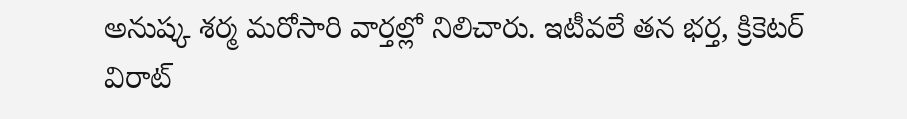అనుష్క శర్మ మరోసారి వార్తల్లో నిలిచారు. ఇటీవలే తన భర్త, క్రికెటర్ విరాట్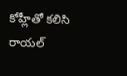కోహ్లీతో కలిసి రాయల్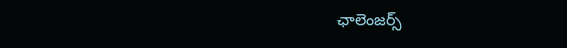ఛాలెంజర్స్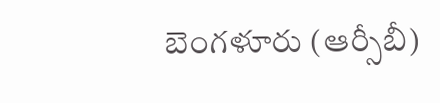బెంగళూరు (ఆర్సీబీ)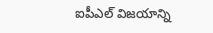ఐపీఎల్ విజయాన్ని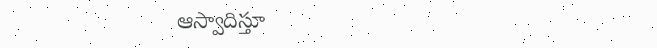ఆస్వాదిస్తూ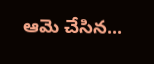ఆమె చేసిన...